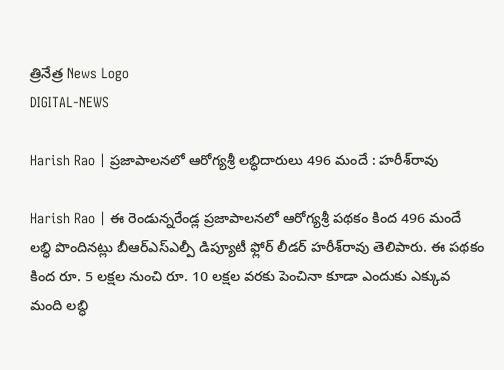త్రినేత్ర News Logo
DIGITAL-NEWS

Harish Rao | ప్ర‌జాపాల‌న‌లో ఆరోగ్య‌శ్రీ ల‌బ్ధిదారులు 496 మందే : హ‌రీశ్‌రావు

Harish Rao | ఈ రెండున్న‌రేండ్ల ప్ర‌జాపాల‌న‌లో ఆరోగ్య‌శ్రీ ప‌థ‌కం కింద 496 మందే ల‌బ్ధి పొందిన‌ట్లు బీఆర్ఎస్ఎల్పీ డిప్యూటీ ఫ్లోర్ లీడ‌ర్ హ‌రీశ్‌రావు తెలిపారు. ఈ ప‌థ‌కం కింద రూ. 5 ల‌క్ష‌ల నుంచి రూ. 10 ల‌క్ష‌ల వ‌ర‌కు పెంచినా కూడా ఎందుకు ఎక్కువ మంది ల‌బ్ధి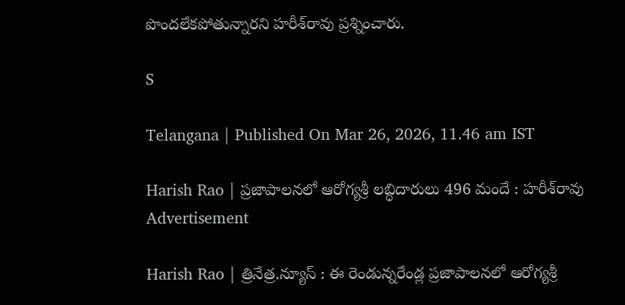పొంద‌లేక‌పోతున్నార‌ని హ‌రీశ్‌రావు ప్ర‌శ్నించారు.

S

Telangana | Published On Mar 26, 2026, 11.46 am IST

Harish Rao | ప్ర‌జాపాల‌న‌లో ఆరోగ్య‌శ్రీ ల‌బ్ధిదారులు 496 మందే : హ‌రీశ్‌రావు
Advertisement

Harish Rao | త్రినేత్ర‌.న్యూస్ : ఈ రెండున్న‌రేండ్ల ప్ర‌జాపాల‌న‌లో ఆరోగ్య‌శ్రీ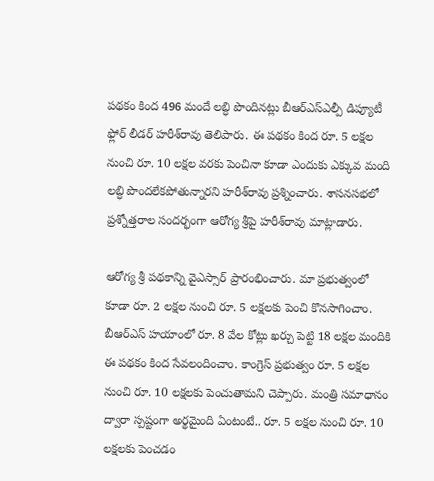ప‌థ‌కం కింద 496 మందే ల‌బ్ధి పొందిన‌ట్లు బీఆర్ఎస్ఎల్పీ డిప్యూటీ ఫ్లోర్ లీడ‌ర్ హ‌రీశ్‌రావు తెలిపారు. ఈ ప‌థ‌కం కింద రూ. 5 ల‌క్ష‌ల నుంచి రూ. 10 ల‌క్ష‌ల వ‌ర‌కు పెంచినా కూడా ఎందుకు ఎక్కువ మంది ల‌బ్ధి పొంద‌లేక‌పోతున్నార‌ని హ‌రీశ్‌రావు ప్ర‌శ్నించారు. శాస‌న‌స‌భ‌లో ప్ర‌శ్నోత్త‌రాల సంద‌ర్భంగా ఆరోగ్య శ్రీపై హ‌రీశ్‌రావు మాట్లాడారు.

ఆరోగ్య శ్రీ ప‌థ‌కాన్ని వైఎస్సార్ ప్రారంభించారు. మా ప్ర‌భుత్వంలో కూడా రూ. 2 ల‌క్ష‌ల నుంచి రూ. 5 ల‌క్ష‌ల‌కు పెంచి కొన‌సాగించాం. బీఆర్ఎస్ హ‌యాంలో రూ. 8 వేల కోట్లు ఖ‌ర్చు పెట్టి 18 ల‌క్ష‌ల మందికి ఈ ప‌థ‌కం కింద సేవ‌లందించాం. కాంగ్రెస్ ప్ర‌భుత్వం రూ. 5 ల‌క్ష‌ల‌ నుంచి రూ. 10 ల‌క్ష‌ల‌కు పెంచుతామ‌ని చెప్పారు. మంత్రి స‌మాధానం ద్వారా స్ప‌ష్టంగా అర్థ‌మైంది ఏంటంటే.. రూ. 5 ల‌క్షల‌ నుంచి రూ. 10 ల‌క్ష‌ల‌కు పెంచ‌డం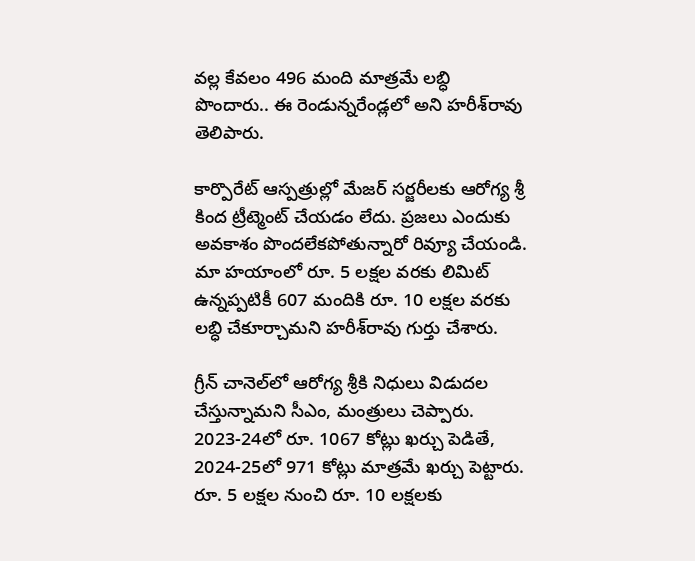వ‌ల్ల కేవ‌లం 496 మంది మాత్ర‌మే ల‌బ్ధి పొందారు.. ఈ రెండున్న‌రేండ్ల‌లో అని హ‌రీశ్‌రావు తెలిపారు.

కార్పొరేట్ ఆస్ప‌త్రుల్లో మేజ‌ర్ స‌ర్జ‌రీల‌కు ఆరోగ్య శ్రీ కింద ట్రీట్మెంట్ చేయ‌డం లేదు. ప్ర‌జ‌లు ఎందుకు అవ‌కాశం పొంద‌లేక‌పోతున్నారో రివ్యూ చేయండి. మా హ‌యాంలో రూ. 5 ల‌క్ష‌ల వ‌ర‌కు లిమిట్ ఉన్న‌ప్ప‌టికీ 607 మందికి రూ. 10 ల‌క్ష‌ల వ‌ర‌కు ల‌బ్ధి చేకూర్చామ‌ని హ‌రీశ్‌రావు గుర్తు చేశారు.

గ్రీన్ చానెల్‌లో ఆరోగ్య శ్రీకి నిధులు విడుద‌ల చేస్తున్నామ‌ని సీఎం, మంత్రులు చెప్పారు. 2023-24లో రూ. 1067 కోట్లు ఖ‌ర్చు పెడితే, 2024-25లో 971 కోట్లు మాత్ర‌మే ఖ‌ర్చు పెట్టారు. రూ. 5 ల‌క్ష‌ల నుంచి రూ. 10 ల‌క్ష‌ల‌కు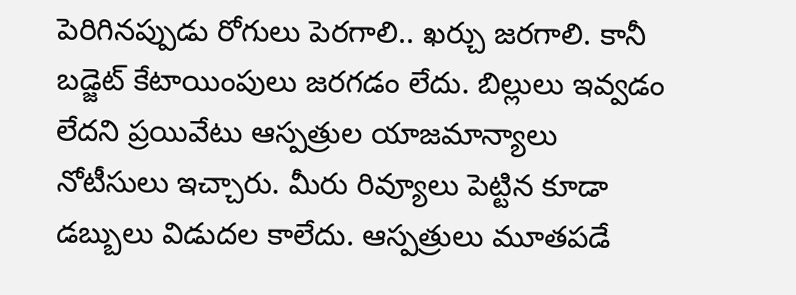పెరిగిన‌ప్పుడు రోగులు పెర‌గాలి.. ఖ‌ర్చు జ‌ర‌గాలి. కానీ బ‌డ్జెట్ కేటాయింపులు జ‌ర‌గ‌డం లేదు. బిల్లులు ఇవ్వ‌డం లేద‌ని ప్ర‌యివేటు ఆస్ప‌త్రుల యాజ‌మాన్యాలు నోటీసులు ఇచ్చారు. మీరు రివ్యూలు పెట్టిన కూడా డ‌బ్బులు విడుద‌ల కాలేదు. ఆస్ప‌త్రులు మూత‌ప‌డే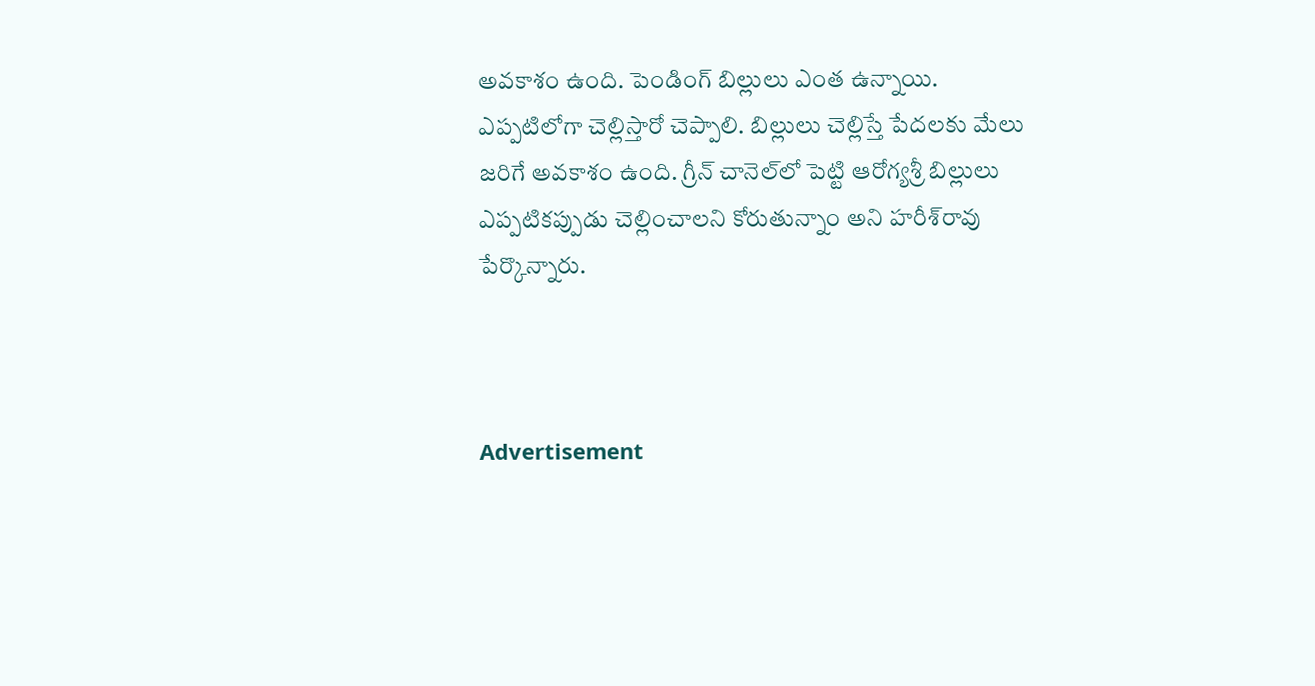అవ‌కాశం ఉంది. పెండింగ్ బిల్లులు ఎంత ఉన్నాయి. ఎప్ప‌టిలోగా చెల్లిస్తారో చెప్పాలి. బిల్లులు చెల్లిస్తే పేద‌ల‌కు మేలు జ‌రిగే అవ‌కాశం ఉంది. గ్రీన్ చానెల్‌లో పెట్టి ఆరోగ్య‌శ్రీ బిల్లులు ఎప్ప‌టిక‌ప్పుడు చెల్లించాల‌ని కోరుతున్నాం అని హ‌రీశ్‌రావు పేర్కొన్నారు.



Advertisement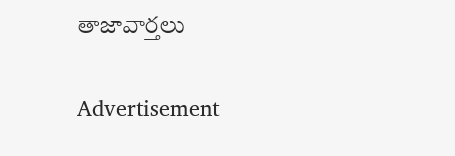తాజావార్తలు

Advertisement